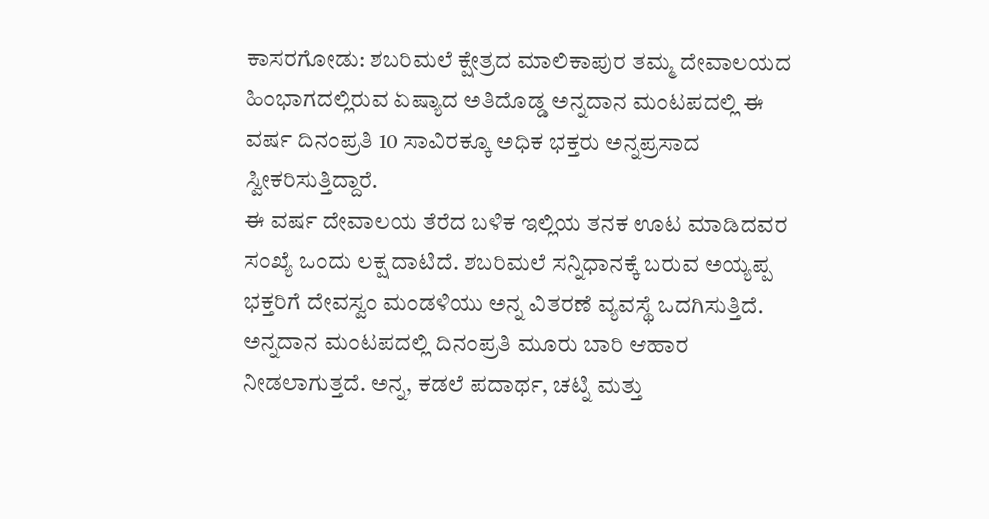ಕಾಸರಗೋಡು: ಶಬರಿಮಲೆ ಕ್ಷೇತ್ರದ ಮಾಲಿಕಾಪುರ ತಮ್ಮ ದೇವಾಲಯದ ಹಿಂಭಾಗದಲ್ಲಿರುವ ಏಷ್ಯಾದ ಅತಿದೊಡ್ಡ ಅನ್ನದಾನ ಮಂಟಪದಲ್ಲಿ ಈ ವರ್ಷ ದಿನಂಪ್ರತಿ 10 ಸಾವಿರಕ್ಕೂ ಅಧಿಕ ಭಕ್ತರು ಅನ್ನಪ್ರಸಾದ ಸ್ವೀಕರಿಸುತ್ತಿದ್ದಾರೆ.
ಈ ವರ್ಷ ದೇವಾಲಯ ತೆರೆದ ಬಳಿಕ ಇಲ್ಲಿಯ ತನಕ ಊಟ ಮಾಡಿದವರ ಸಂಖ್ಯೆ ಒಂದು ಲಕ್ಷ ದಾಟಿದೆ. ಶಬರಿಮಲೆ ಸನ್ನಿಧಾನಕ್ಕೆ ಬರುವ ಅಯ್ಯಪ್ಪ ಭಕ್ತರಿಗೆ ದೇವಸ್ವಂ ಮಂಡಳಿಯು ಅನ್ನ ವಿತರಣೆ ವ್ಯವಸ್ಥೆ ಒದಗಿಸುತ್ತಿದೆ.
ಅನ್ನದಾನ ಮಂಟಪದಲ್ಲಿ ದಿನಂಪ್ರತಿ ಮೂರು ಬಾರಿ ಆಹಾರ ನೀಡಲಾಗುತ್ತದೆ. ಅನ್ನ, ಕಡಲೆ ಪದಾರ್ಥ, ಚಟ್ನಿ ಮತ್ತು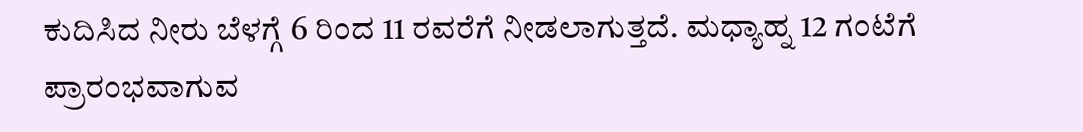ಕುದಿಸಿದ ನೀರು ಬೆಳಗ್ಗೆ 6 ರಿಂದ 11 ರವರೆಗೆ ನೀಡಲಾಗುತ್ತದೆ. ಮಧ್ಯಾಹ್ನ 12 ಗಂಟೆಗೆ ಪ್ರಾರಂಭವಾಗುವ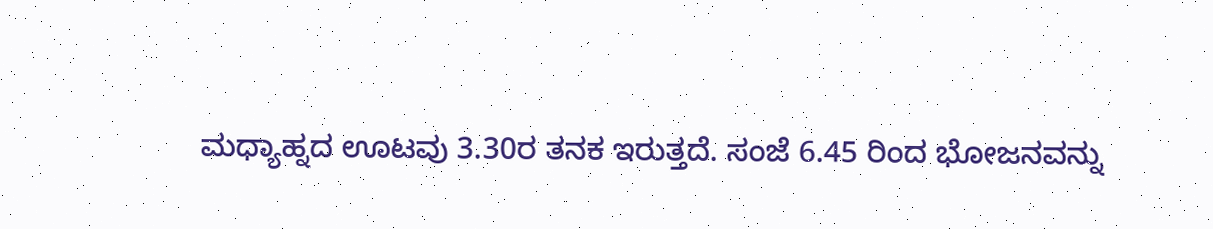ಮಧ್ಯಾಹ್ನದ ಊಟವು 3.30ರ ತನಕ ಇರುತ್ತದೆ. ಸಂಜೆ 6.45 ರಿಂದ ಭೋಜನವನ್ನು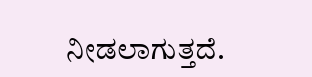ನೀಡಲಾಗುತ್ತದೆ.